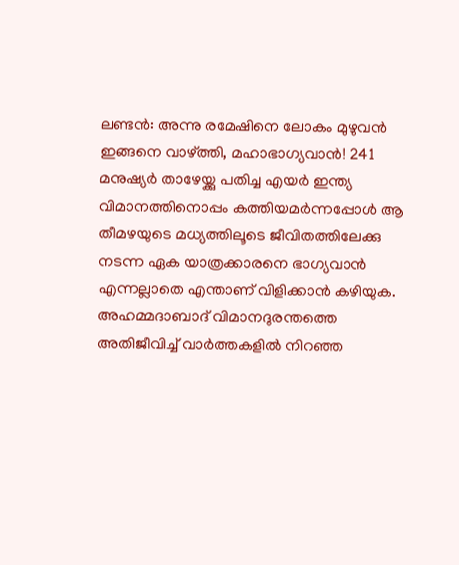ലണ്ടൻ: അന്നു രമേഷിനെ ലോകം മുഴുവൻ ഇങ്ങനെ വാഴ്ത്തി, മഹാഭാഗ്യവാൻ! 241 മനുഷ്യർ താഴേയ്ക്കു പതിച്ച എയർ ഇന്ത്യ വിമാനത്തിനൊപ്പം കത്തിയമർന്നപ്പോൾ ആ തീമഴയുടെ മധ്യത്തിലൂടെ ജീവിതത്തിലേക്കു നടന്ന ഏക യാത്രക്കാരനെ ഭാഗ്യവാൻ എന്നല്ലാതെ എന്താണ് വിളിക്കാൻ കഴിയുക.
അഹമ്മദാബാദ് വിമാനദുരന്തത്തെ അതിജീവിച്ച് വാർത്തകളിൽ നിറഞ്ഞ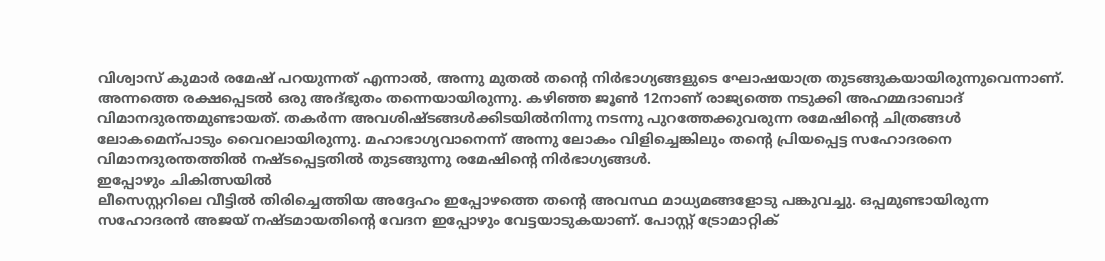വിശ്വാസ് കുമാർ രമേഷ് പറയുന്നത് എന്നാൽ, അന്നു മുതൽ തന്റെ നിർഭാഗ്യങ്ങളുടെ ഘോഷയാത്ര തുടങ്ങുകയായിരുന്നുവെന്നാണ്. അന്നത്തെ രക്ഷപ്പെടൽ ഒരു അദ്ഭുതം തന്നെയായിരുന്നു. കഴിഞ്ഞ ജൂൺ 12നാണ് രാജ്യത്തെ നടുക്കി അഹമ്മദാബാദ് വിമാനദുരന്തമുണ്ടായത്. തകർന്ന അവശിഷ്ടങ്ങൾക്കിടയിൽനിന്നു നടന്നു പുറത്തേക്കുവരുന്ന രമേഷിന്റെ ചിത്രങ്ങൾ ലോകമെന്പാടും വൈറലായിരുന്നു. മഹാഭാഗ്യവാനെന്ന് അന്നു ലോകം വിളിച്ചെങ്കിലും തന്റെ പ്രിയപ്പെട്ട സഹോദരനെ വിമാനദുരന്തത്തിൽ നഷ്ടപ്പെട്ടതിൽ തുടങ്ങുന്നു രമേഷിന്റെ നിർഭാഗ്യങ്ങൾ.
ഇപ്പോഴും ചികിത്സയിൽ
ലീസെസ്റ്ററിലെ വീട്ടിൽ തിരിച്ചെത്തിയ അദ്ദേഹം ഇപ്പോഴത്തെ തന്റെ അവസ്ഥ മാധ്യമങ്ങളോടു പങ്കുവച്ചു. ഒപ്പമുണ്ടായിരുന്ന സഹോദരൻ അജയ് നഷ്ടമായതിന്റെ വേദന ഇപ്പോഴും വേട്ടയാടുകയാണ്. പോസ്റ്റ് ട്രോമാറ്റിക്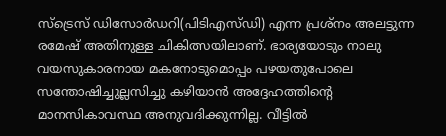സ്ട്രെസ് ഡിസോർഡറി(പിടിഎസ്ഡി) എന്ന പ്രശ്നം അലട്ടുന്ന രമേഷ് അതിനുള്ള ചികിത്സയിലാണ്. ഭാര്യയോടും നാലു വയസുകാരനായ മകനോടുമൊപ്പം പഴയതുപോലെ സന്തോഷിച്ചുല്ലസിച്ചു കഴിയാൻ അദ്ദേഹത്തിന്റെ മാനസികാവസ്ഥ അനുവദിക്കുന്നില്ല. വീട്ടിൽ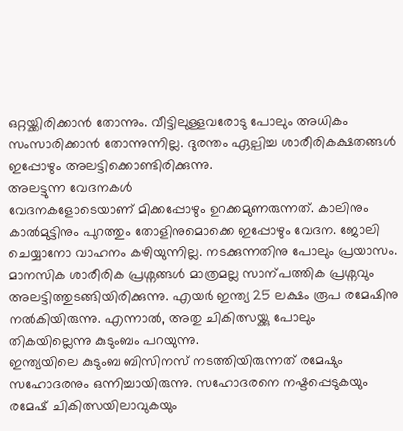ഒറ്റയ്ക്കിരിക്കാൻ തോന്നും. വീട്ടിലുള്ളവരോടു പോലും അധികം സംസാരിക്കാൻ തോന്നുന്നില്ല. ദുരന്തം ഏല്പിച്ച ശാരീരികക്ഷതങ്ങൾ ഇപ്പോഴും അലട്ടിക്കൊണ്ടിരിക്കുന്നു.
അലട്ടുന്ന വേദനകൾ
വേദനകളോടെയാണ് മിക്കപ്പോഴും ഉറക്കമുണരുന്നത്. കാലിനും കാൽമുട്ടിനും പുറത്തും തോളിനുമൊക്കെ ഇപ്പോഴും വേദന. ജോലി ചെയ്യാനോ വാഹനം കഴിയുന്നില്ല. നടക്കുന്നതിനു പോലും പ്രയാസം. മാനസിക ശാരീരിക പ്രശ്നങ്ങൾ മാത്രമല്ല സാന്പത്തിക പ്രശ്നവും അലട്ടിത്തുടങ്ങിയിരിക്കുന്നു. എയർ ഇന്ത്യ 25 ലക്ഷം രൂപ രമേഷിനു നൽകിയിരുന്നു. എന്നാൽ, അതു ചികിത്സയ്ക്കു പോലും തികയില്ലെന്നു കുടുംബം പറയുന്നു.
ഇന്ത്യയിലെ കുടുംബ ബിസിനസ് നടത്തിയിരുന്നത് രമേഷും സഹോദരനും ഒന്നിച്ചായിരുന്നു. സഹോദരനെ നഷ്ടപ്പെടുകയും രമേഷ് ചികിത്സയിലാവുകയും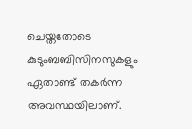ചെയ്തതോടെ കുടുംബബിസിനസുകളും ഏതാണ്ട് തകർന്ന അവസ്ഥയിലാണ്.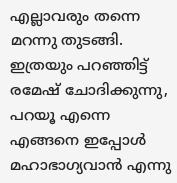എല്ലാവരും തന്നെ മറന്നു തുടങ്ങി. ഇത്രയും പറഞ്ഞിട്ട് രമേഷ് ചോദിക്കുന്നു, പറയൂ എന്നെ എങ്ങനെ ഇപ്പോൾ മഹാഭാഗ്യവാൻ എന്നു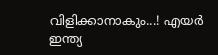വിളിക്കാനാകും...! എയർ ഇന്ത്യ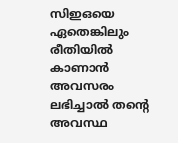സിഇഒയെ ഏതെങ്കിലും രീതിയിൽ കാണാൻ അവസരം ലഭിച്ചാൽ തന്റെ അവസ്ഥ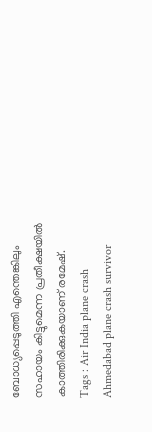ബോധ്യപ്പെടുത്തി എന്തെങ്കിലും സഹായം കിട്ടുമെന്ന പ്രതീക്ഷയിൽ കാത്തിരിക്കുകയാണ് രമേഷ്.
Tags : Air India plane crash Ahmedabad plane crash survivor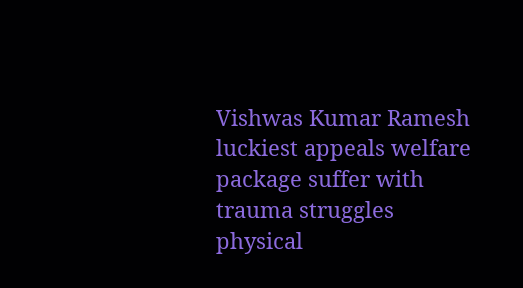Vishwas Kumar Ramesh luckiest appeals welfare package suffer with trauma struggles physical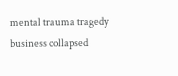mental trauma tragedy business collapsed